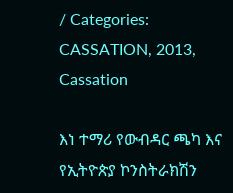/ Categories: CASSATION, 2013, Cassation

እነ ተማሪ የውብዳር ጫካ እና የኢትዮጵያ ኮንስትራክሽን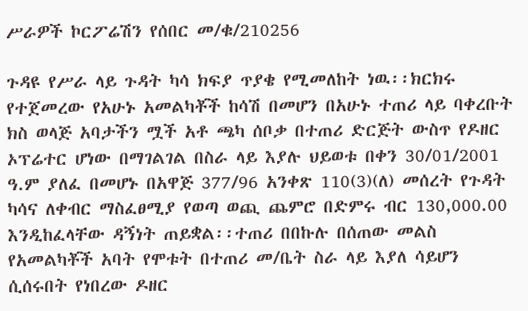ሥራዎች ኮርፖሬሽን የሰበር መ/ቁ/210256

ጉዳዩ የሥራ ላይ ጉዳት ካሳ ክፍያ ጥያቄ የሚመለከት ነዉ፡፡ክርክሩ የተጀመረው የአሁኑ አመልካቾች ከሳሽ በመሆን በአሁኑ ተጠሪ ላይ ባቀረቡት ክስ ወላጅ አባታችን ሟች አቶ ጫካ ሰቦቃ በተጠሪ ድርጅት ውስጥ የዶዘር ኦፕሬተር ሆነው በማገልገል በስራ ላይ እያሉ ህይወቱ በቀን 30/01/2001 ዓ.ም ያለፈ በመሆኑ በአዋጅ 377/96 አንቀጽ 110(3)(ለ) መሰረት የጉዳት ካሳና ለቀብር ማስፈፀሚያ የወጣ ወጪ ጨምሮ በድምሩ ብር 130,000.00 እንዲከፈላቸው ዳኝነት ጠይቋል፡፡ተጠሪ በበኩሉ በሰጠው መልስ የአመልካቾች አባት የሞቱት በተጠሪ መ/ቤት ስራ ላይ እያለ ሳይሆን ሲሰሩበት የነበረው ዶዘር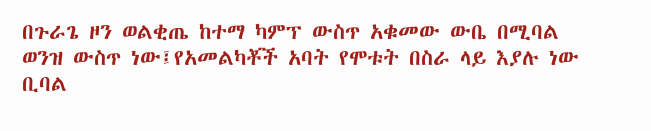በጉራጌ ዞን ወልቂጤ ከተማ ካምፕ ውስጥ አቁመው ውቤ በሚባል ወንዝ ውስጥ ነው፤የአመልካቾች አባት የሞቱት በስራ ላይ እያሉ ነው ቢባል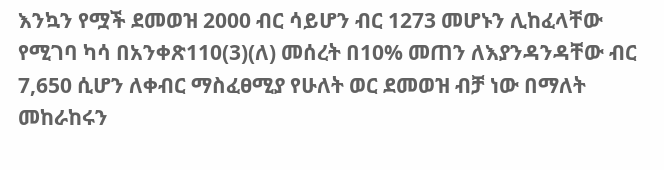እንኳን የሟች ደመወዝ 2000 ብር ሳይሆን ብር 1273 መሆኑን ሊከፈላቸው የሚገባ ካሳ በአንቀጽ110(3)(ለ) መሰረት በ10% መጠን ለእያንዳንዳቸው ብር 7,650 ሲሆን ለቀብር ማስፈፀሚያ የሁለት ወር ደመወዝ ብቻ ነው በማለት መከራከሩን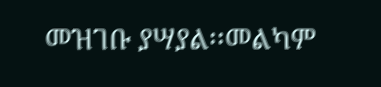መዝገቡ ያሣያል፡፡መልካም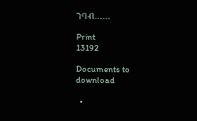ንባብ……

Print
13192

Documents to download

  •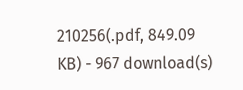210256(.pdf, 849.09 KB) - 967 download(s)